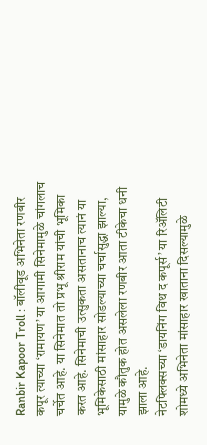Ranbir Kapoor Troll : बॉलीवूड अभिनेता रणबीर कपूर त्याच्या ‘रामायण’ या आगामी सिनेमामुळे चांगलाच चर्चेत आहे. या सिनेमात तो प्रभू श्रीराम यांची भूमिका करत आहे. सिनेमाची उत्सुकता असतानाच त्यानं या भूमिकेसाठी मांसाहार सोडल्याच्या चर्चासुद्धा झाल्या, यामुळे कौतुक होत असलेला रणबीर आता टीकेचा धनी झाला आहे.
नेटफ्लिक्सच्या ‘डायनिंग विथ द कपूर्स’ या रिॲलिटी शोमध्ये अभिनेता मांसाहार खाताना दिसल्यामुळे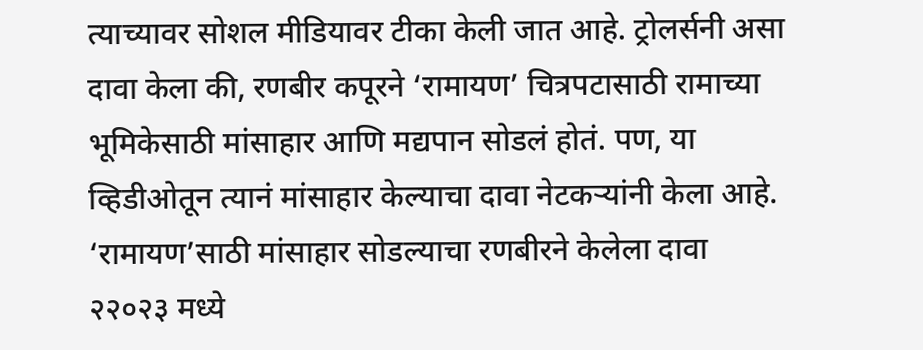त्याच्यावर सोशल मीडियावर टीका केली जात आहे. ट्रोलर्सनी असा दावा केला की, रणबीर कपूरने ‘रामायण’ चित्रपटासाठी रामाच्या भूमिकेसाठी मांसाहार आणि मद्यपान सोडलं होतं. पण, या व्हिडीओतून त्यानं मांसाहार केल्याचा दावा नेटकऱ्यांनी केला आहे.
‘रामायण’साठी मांसाहार सोडल्याचा रणबीरने केलेला दावा
२२०२३ मध्ये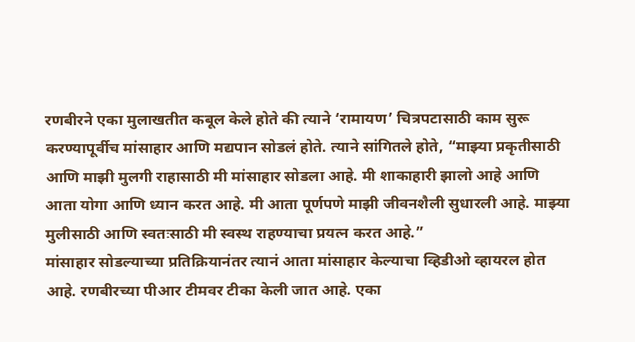रणबीरने एका मुलाखतीत कबूल केले होते की त्याने ‘रामायण’ चित्रपटासाठी काम सुरू करण्यापूर्वीच मांसाहार आणि मद्यपान सोडलं होते. त्याने सांगितले होते, “माझ्या प्रकृतीसाठी आणि माझी मुलगी राहासाठी मी मांसाहार सोडला आहे. मी शाकाहारी झालो आहे आणि आता योगा आणि ध्यान करत आहे. मी आता पूर्णपणे माझी जीवनशैली सुधारली आहे. माझ्या मुलीसाठी आणि स्वतःसाठी मी स्वस्थ राहण्याचा प्रयत्न करत आहे.”
मांसाहार सोडल्याच्या प्रतिक्रियानंतर त्यानं आता मांसाहार केल्याचा व्हिडीओ व्हायरल होत आहे. रणबीरच्या पीआर टीमवर टीका केली जात आहे. एका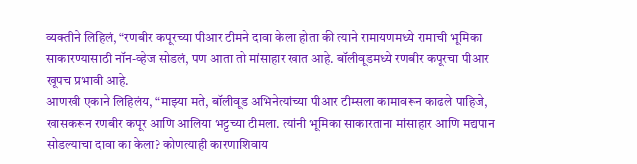व्यक्तीने लिहिलं, “रणबीर कपूरच्या पीआर टीमने दावा केला होता की त्याने रामायणमध्ये रामाची भूमिका साकारण्यासाठी नॉन-व्हेज सोडलं, पण आता तो मांसाहार खात आहे. बॉलीवूडमध्ये रणबीर कपूरचा पीआर खूपच प्रभावी आहे.
आणखी एकाने लिहिलंय, “माझ्या मते, बॉलीवूड अभिनेत्यांच्या पीआर टीम्सला कामावरून काढले पाहिजे, खासकरून रणबीर कपूर आणि आलिया भट्टच्या टीमला. त्यांनी भूमिका साकारताना मांसाहार आणि मद्यपान सोडल्याचा दावा का केला? कोणत्याही कारणाशिवाय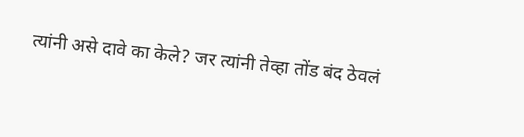त्यांनी असे दावे का केले? जर त्यांनी तेव्हा तोंड बंद ठेवलं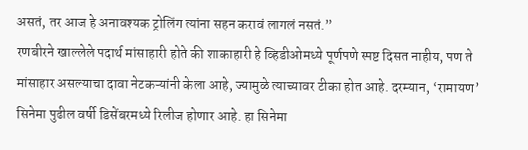असतं, तर आज हे अनावश्यक ट्रोलिंग त्यांना सहन करावं लागलं नसतं.”
रणबीरने खाल्लेले पदार्थ मांसाहारी होते की शाकाहारी हे व्हिडीओमध्ये पूर्णपणे स्पष्ट दिसत नाहीय, पण ते मांसाहार असल्याचा दावा नेटकऱ्यांनी केला आहे, ज्यामुळे त्याच्यावर टीका होत आहे. दरम्यान, ‘रामायण’ सिनेमा पुढील वर्षी डिसेंबरमध्ये रिलीज होणार आहे. हा सिनेमा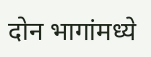दोन भागांमध्ये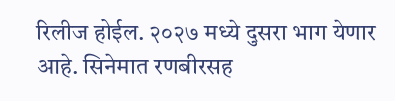रिलीज होईल. २०२७ मध्ये दुसरा भाग येणार आहे. सिनेमात रणबीरसह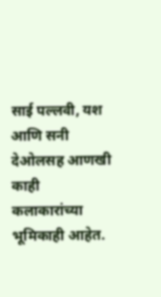साई पल्लवी, यश आणि सनी देओलसह आणखी काही कलाकारांच्या भूमिकाही आहेत.